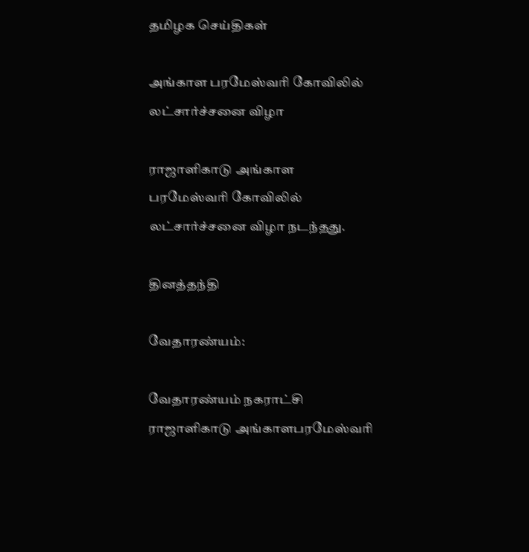தமிழக செய்திகள்

அங்காள பரமேஸ்வரி கோவிலில் லட்சார்ச்சனை விழா

ராஜாளிகாடு அங்காள பரமேஸ்வரி கோவிலில் லட்சார்ச்சனை விழா நடந்தது.

தினத்தந்தி

வேதாரண்யம்:

வேதாரண்யம் நகராட்சி ராஜாளிகாடு அங்காளபரமேஸ்வரி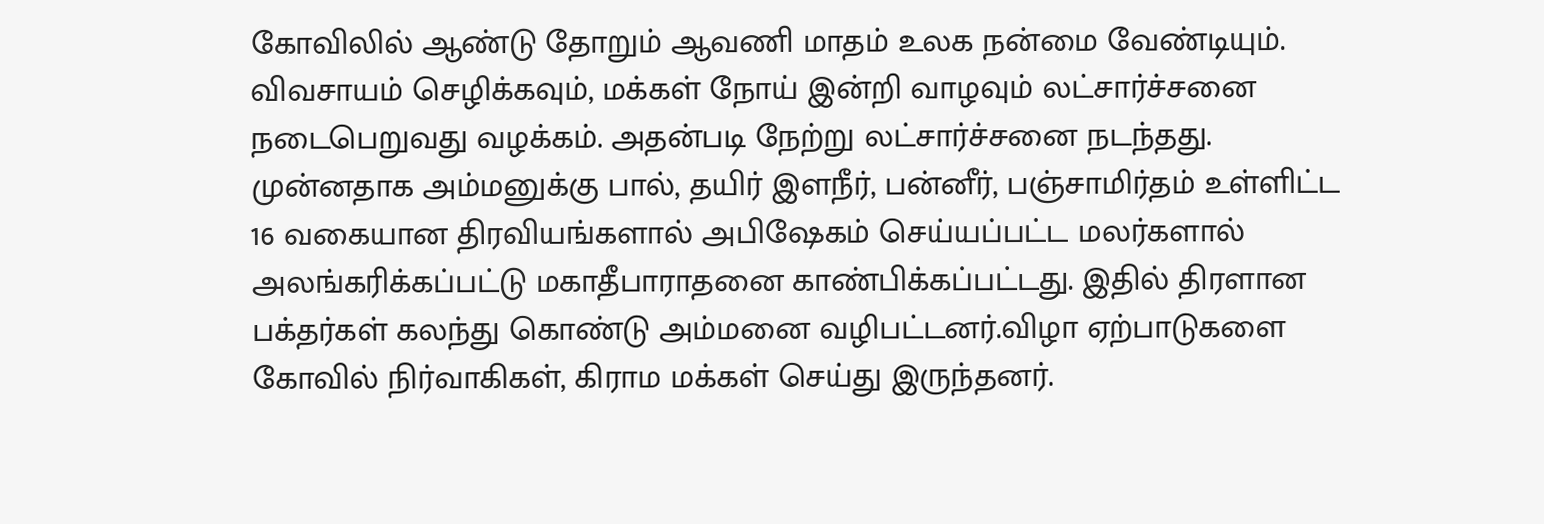கோவிலில் ஆண்டு தோறும் ஆவணி மாதம் உலக நன்மை வேண்டியும். விவசாயம் செழிக்கவும், மக்கள் நோய் இன்றி வாழவும் லட்சார்ச்சனை நடைபெறுவது வழக்கம். அதன்படி நேற்று லட்சார்ச்சனை நடந்தது. முன்னதாக அம்மனுக்கு பால், தயிர் இளநீர், பன்னீர், பஞ்சாமிர்தம் உள்ளிட்ட 16 வகையான திரவியங்களால் அபிஷேகம் செய்யப்பட்ட மலர்களால் அலங்கரிக்கப்பட்டு மகாதீபாராதனை காண்பிக்கப்பட்டது. இதில் திரளான பக்தர்கள் கலந்து கொண்டு அம்மனை வழிபட்டனர்.விழா ஏற்பாடுகளை கோவில் நிர்வாகிகள், கிராம மக்கள் செய்து இருந்தனர்.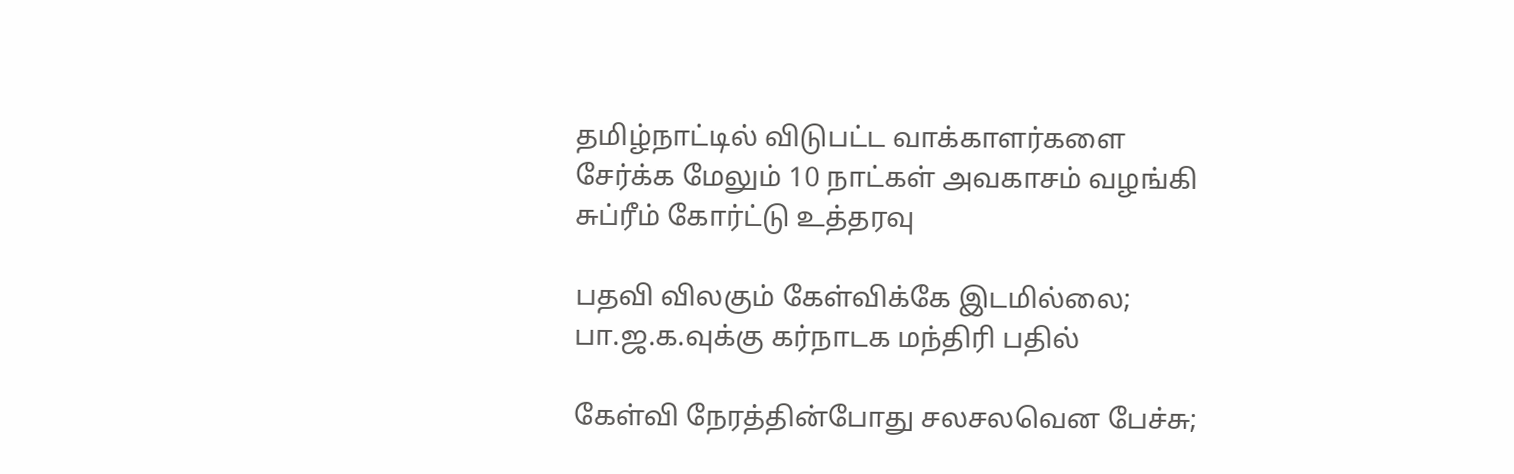தமிழ்நாட்டில் விடுபட்ட வாக்காளர்களை சேர்க்க மேலும் 10 நாட்கள் அவகாசம் வழங்கி சுப்ரீம் கோர்ட்டு உத்தரவு

பதவி விலகும் கேள்விக்கே இடமில்லை; பா.ஜ.க.வுக்கு கர்நாடக மந்திரி பதில்

கேள்வி நேரத்தின்போது சலசலவென பேச்சு;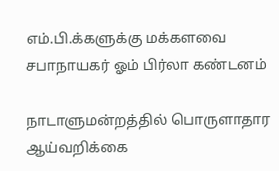எம்.பி.க்களுக்கு மக்களவை சபாநாயகர் ஓம் பிர்லா கண்டனம்

நாடாளுமன்றத்தில் பொருளாதார ஆய்வறிக்கை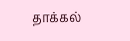தாக்கல்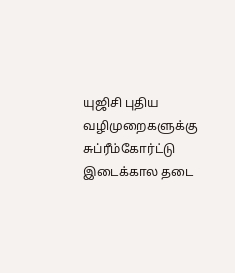யுஜிசி புதிய வழிமுறைகளுக்கு சுப்ரீம்கோர்ட்டு இடைக்கால தடை